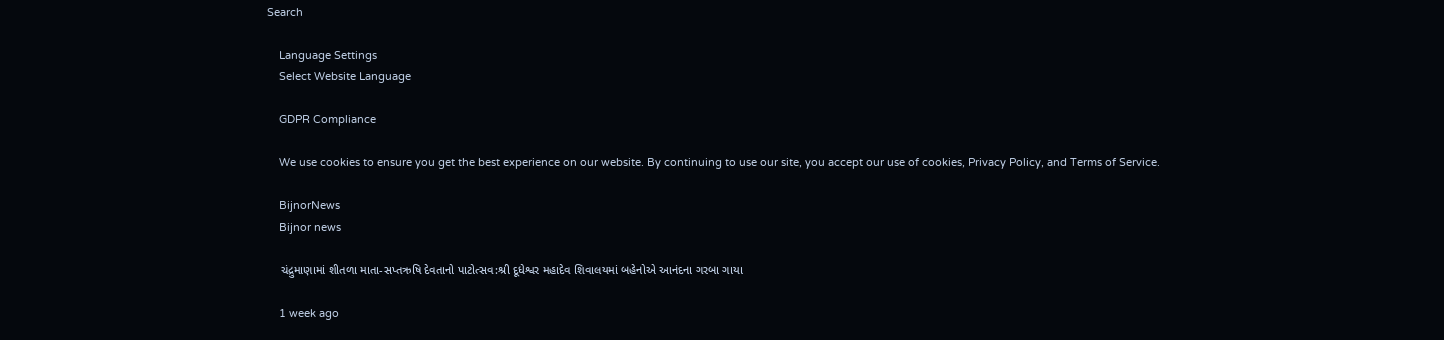Search

    Language Settings
    Select Website Language

    GDPR Compliance

    We use cookies to ensure you get the best experience on our website. By continuing to use our site, you accept our use of cookies, Privacy Policy, and Terms of Service.

    BijnorNews
    Bijnor news

    ચંદ્રુમાણામાં શીતળા માતા-સપ્તઋષિ દેવતાનો પાટોત્સવ:શ્રી દૂધેશ્વર મહાદેવ શિવાલયમાં બહેનોએ આનંદના ગરબા ગાયા

    1 week ago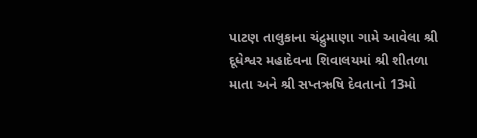પાટણ તાલુકાના ચંદ્રુમાણા ગામે આવેલા શ્રી દૂધેશ્વર મહાદેવના શિવાલયમાં શ્રી શીતળા માતા અને શ્રી સપ્તઋષિ દેવતાનો 13મો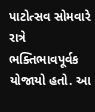પાટોત્સવ સોમવારે રાત્રે ભક્તિભાવપૂર્વક યોજાયો હતો. આ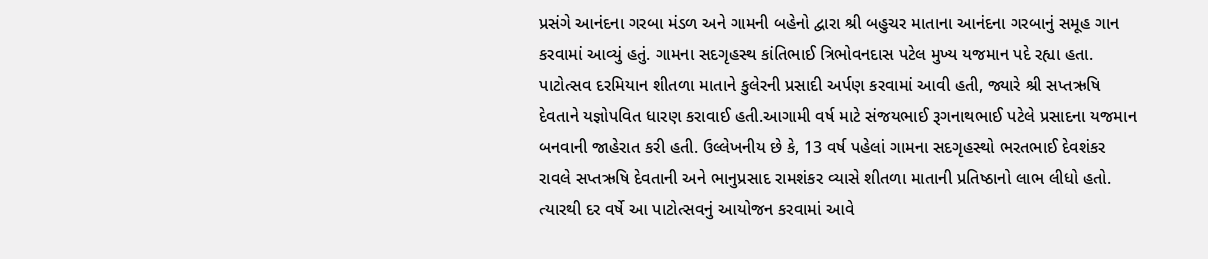પ્રસંગે આનંદના ગરબા મંડળ અને ગામની બહેનો દ્વારા શ્રી બહુચર માતાના આનંદના ગરબાનું સમૂહ ગાન કરવામાં આવ્યું હતું. ગામના સદગૃહસ્થ કાંતિભાઈ ત્રિભોવનદાસ પટેલ મુખ્ય યજમાન પદે રહ્યા હતા. પાટોત્સવ દરમિયાન શીતળા માતાને કુલેરની પ્રસાદી અર્પણ કરવામાં આવી હતી, જ્યારે શ્રી સપ્તઋષિ દેવતાને યજ્ઞોપવિત ધારણ કરાવાઈ હતી.આગામી વર્ષ માટે સંજયભાઈ રૂગનાથભાઈ પટેલે પ્રસાદના યજમાન બનવાની જાહેરાત કરી હતી. ઉલ્લેખનીય છે કે, 13 વર્ષ પહેલાં ગામના સદગૃહસ્થો ભરતભાઈ દેવશંકર રાવલે સપ્તઋષિ દેવતાની અને ભાનુપ્રસાદ રામશંકર વ્યાસે શીતળા માતાની પ્રતિષ્ઠાનો લાભ લીધો હતો. ત્યારથી દર વર્ષે આ પાટોત્સવનું આયોજન કરવામાં આવે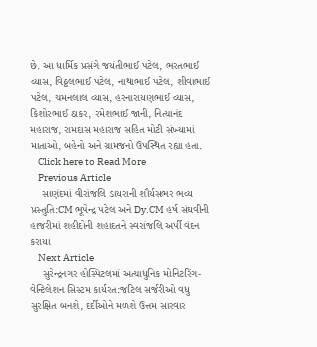છે. આ ધાર્મિક પ્રસંગે જયંતીભાઈ પટેલ, ભરતભાઈ વ્યાસ, વિઠ્ઠલભાઈ પટેલ, નાથાભાઈ પટેલ, શીવાભાઈ પટેલ, ચમનલાલ વ્યાસ, હરનારાયણભાઈ વ્યાસ, કિશોરભાઈ ઠાકર, રમેશભાઈ જાની, નિત્યાનંદ મહારાજ, રામદાસ મહારાજ સહિત મોટી સંખ્યામાં માતાઓ, બહેનો અને ગ્રામજનો ઉપસ્થિત રહ્યા હતા.
    Click here to Read More
    Previous Article
    સાણંદમાં વીરાંજલિ ડાયરાની શૌર્યસભર ભવ્ય પ્રસ્તુતિ:CM ભૂપેન્દ્ર પટેલ અને Dy.CM હર્ષ સંઘવીની હાજરીમાં શહીદોની શહાદતને સ્વરાંજલિ અર્પી વંદન કરાયા
    Next Article
    સુરેન્દ્રનગર હોસ્પિટલમાં અત્યાધુનિક મોનિટરિંગ-વેન્ટિલેશન સિસ્ટમ કાર્યરત:જટિલ સર્જરીઓ વધુ સુરક્ષિત બનશે, દર્દીઓને મળશે ઉત્તમ સારવાર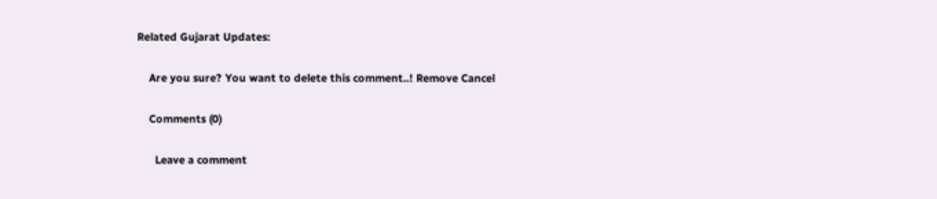Related Gujarat Updates:

    Are you sure? You want to delete this comment..! Remove Cancel

    Comments (0)

      Leave a comment